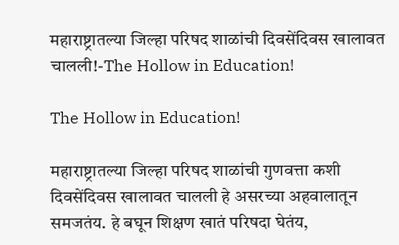महाराष्ट्रातल्या जिल्हा परिषद शाळांची दिवसेंदिवस खालावत चालली!-The Hollow in Education!

The Hollow in Education!

महाराष्ट्रातल्या जिल्हा परिषद शाळांची गुणवत्ता कशी दिवसेंदिवस खालावत चालली हे असरच्या अहवालातून समजतंय. हे बघून शिक्षण खातं परिषदा घेतंय,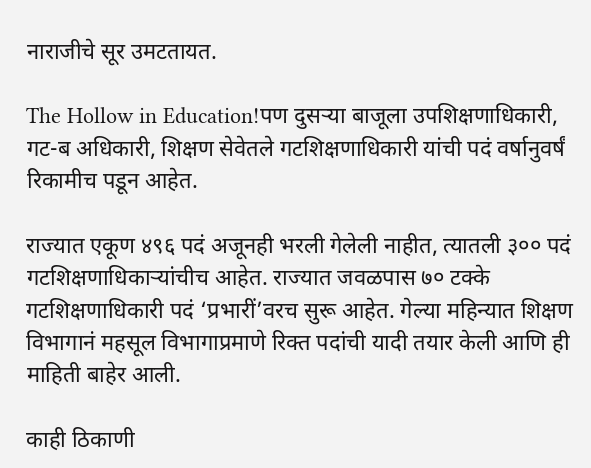नाराजीचे सूर उमटतायत.

The Hollow in Education!पण दुसऱ्या बाजूला उपशिक्षणाधिकारी, गट-ब अधिकारी, शिक्षण सेवेतले गटशिक्षणाधिकारी यांची पदं वर्षानुवर्षं रिकामीच पडून आहेत.

राज्यात एकूण ४९६ पदं अजूनही भरली गेलेली नाहीत, त्यातली ३०० पदं गटशिक्षणाधिकाऱ्यांचीच आहेत. राज्यात जवळपास ७० टक्के गटशिक्षणाधिकारी पदं ‘प्रभारीं’वरच सुरू आहेत. गेल्या महिन्यात शिक्षण विभागानं महसूल विभागाप्रमाणे रिक्त पदांची यादी तयार केली आणि ही माहिती बाहेर आली.

काही ठिकाणी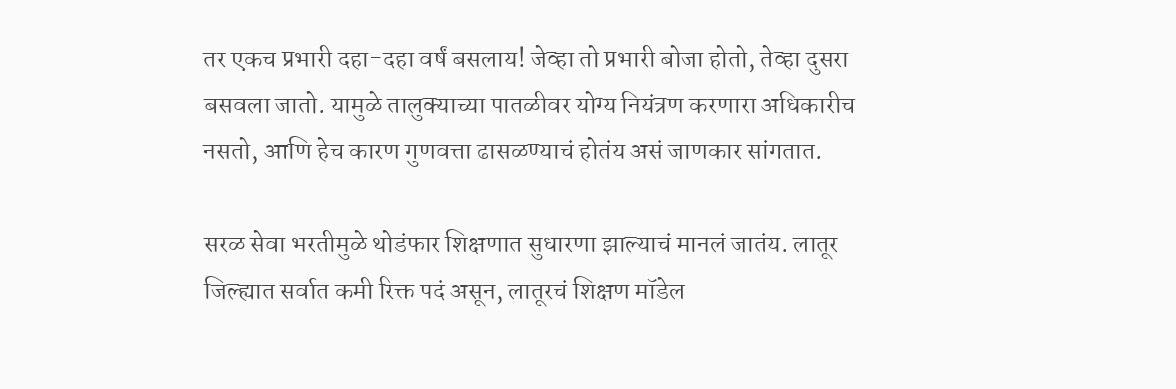तर एकच प्रभारी दहा-दहा वर्षं बसलाय! जेव्हा तो प्रभारी बोजा होतो, तेव्हा दुसरा बसवला जातो. यामुळे तालुक्याच्या पातळीवर योग्य नियंत्रण करणारा अधिकारीच नसतो, आणि हेच कारण गुणवत्ता ढासळण्याचं होतंय असं जाणकार सांगतात.

सरळ सेवा भरतीमुळे थोडंफार शिक्षणात सुधारणा झाल्याचं मानलं जातंय. लातूर जिल्ह्यात सर्वात कमी रिक्त पदं असून, लातूरचं शिक्षण मॉडेल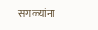सगळ्यांना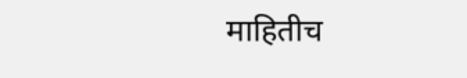माहितीच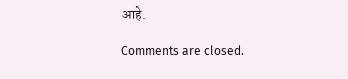आहे.

Comments are closed.